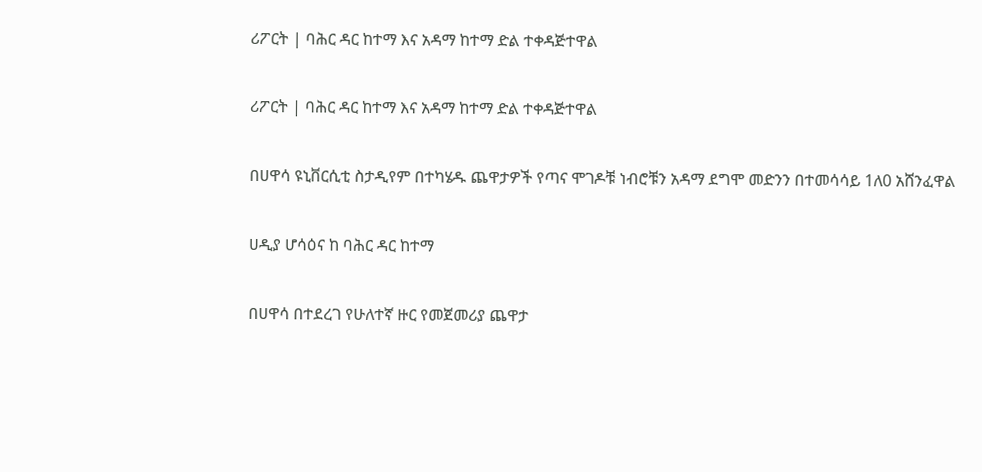ሪፖርት | ባሕር ዳር ከተማ እና አዳማ ከተማ ድል ተቀዳጅተዋል

ሪፖርት | ባሕር ዳር ከተማ እና አዳማ ከተማ ድል ተቀዳጅተዋል

በሀዋሳ ዩኒቨርሲቲ ስታዲየም በተካሄዱ ጨዋታዎች የጣና ሞገዶቹ ነብሮቹን አዳማ ደግሞ መድንን በተመሳሳይ 1ለ0 አሸንፈዋል

ሀዲያ ሆሳዕና ከ ባሕር ዳር ከተማ

በሀዋሳ በተደረገ የሁለተኛ ዙር የመጀመሪያ ጨዋታ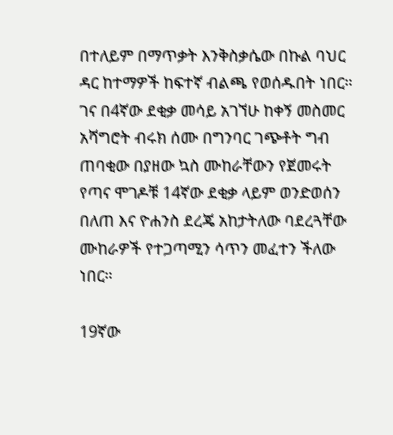በተለይም በማጥቃት እንቅስቃሴው በኩል ባህር ዳር ከተማዎች ከፍተኛ ብልጫ የወሰዱበት ነበር። ገና በ4ኛው ደቂቃ መሳይ አገኘሁ ከቀኝ መስመር አሻግሮት ብሩክ ሰሙ በግንባር ገጭቶት ግብ ጠባቂው በያዘው ኳስ ሙከራቸውን የጀመሩት የጣና ሞገዶቹ 14ኛው ደቂቃ ላይም ወንድወሰን በለጠ እና ዮሐንስ ደረጄ አከታትለው ባደረጓቸው ሙከራዎች የተጋጣሚን ሳጥን መፈተን ችለው ነበር።

19ኛው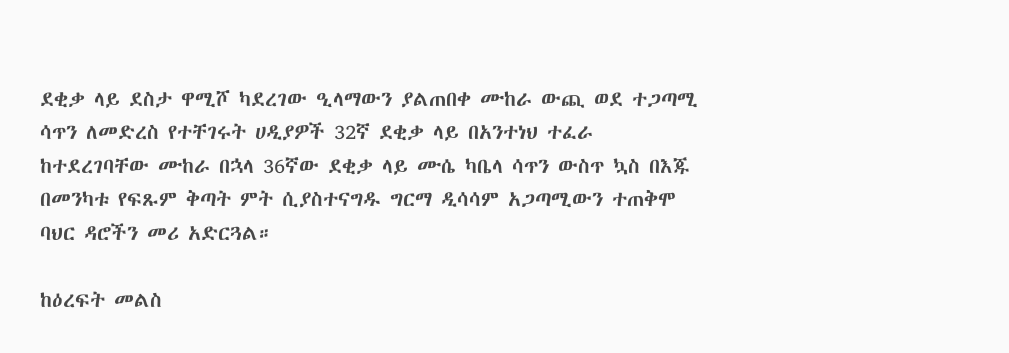ደቂቃ ላይ ደስታ ዋሚሾ ካደረገው ዒላማውን ያልጠበቀ ሙከራ ውጪ ወደ ተጋጣሚ ሳጥን ለመድረስ የተቸገሩት ሀዲያዎች 32ኛ ደቂቃ ላይ በአንተነህ ተፈራ ከተደረገባቸው ሙከራ በኋላ 36ኛው ደቂቃ ላይ ሙሴ ካቤላ ሳጥን ውስጥ ኳስ በእጁ በመንካቱ የፍጹም ቅጣት ምት ሲያስተናግዱ ግርማ ዲሳሳም አጋጣሚውን ተጠቅሞ ባህር ዳሮችን መሪ አድርጓል።

ከዕረፍት መልስ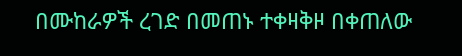በሙከራዎች ረገድ በመጠኑ ተቀዛቅዞ በቀጠለው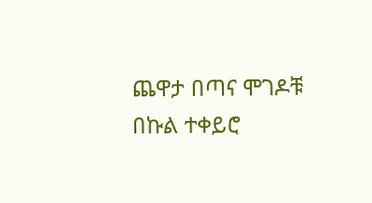ጨዋታ በጣና ሞገዶቹ በኩል ተቀይሮ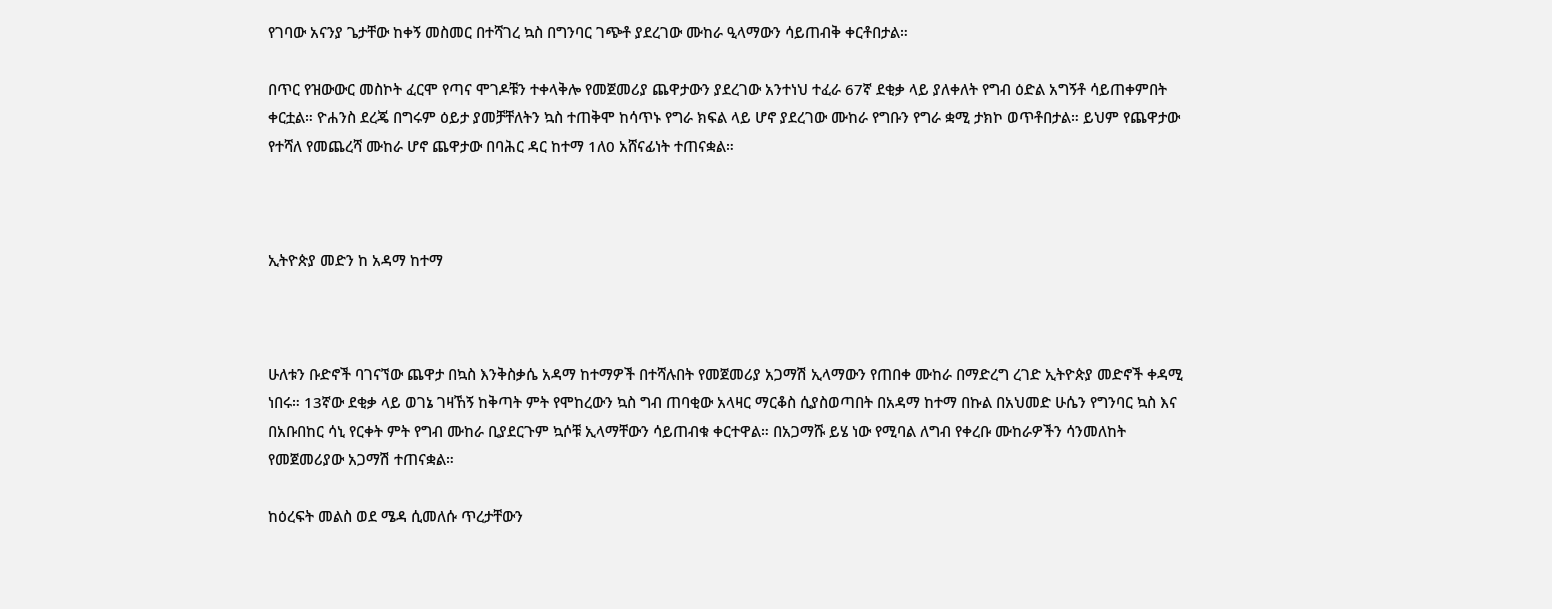የገባው አናንያ ጌታቸው ከቀኝ መስመር በተሻገረ ኳስ በግንባር ገጭቶ ያደረገው ሙከራ ዒላማውን ሳይጠብቅ ቀርቶበታል።

በጥር የዝውውር መስኮት ፈርሞ የጣና ሞገዶቹን ተቀላቅሎ የመጀመሪያ ጨዋታውን ያደረገው አንተነህ ተፈራ 67ኛ ደቂቃ ላይ ያለቀለት የግብ ዕድል አግኝቶ ሳይጠቀምበት ቀርቷል። ዮሐንስ ደረጄ በግሩም ዕይታ ያመቻቸለትን ኳስ ተጠቅሞ ከሳጥኑ የግራ ክፍል ላይ ሆኖ ያደረገው ሙከራ የግቡን የግራ ቋሚ ታክኮ ወጥቶበታል። ይህም የጨዋታው የተሻለ የመጨረሻ ሙከራ ሆኖ ጨዋታው በባሕር ዳር ከተማ 1ለ0 አሸናፊነት ተጠናቋል።



ኢትዮጵያ መድን ከ አዳማ ከተማ



ሁለቱን ቡድኖች ባገናኘው ጨዋታ በኳስ እንቅስቃሴ አዳማ ከተማዎች በተሻሉበት የመጀመሪያ አጋማሽ ኢላማውን የጠበቀ ሙከራ በማድረግ ረገድ ኢትዮጵያ መድኖች ቀዳሚ ነበሩ። 13ኛው ደቂቃ ላይ ወገኔ ገዛኸኝ ከቅጣት ምት የሞከረውን ኳስ ግብ ጠባቂው አላዛር ማርቆስ ሲያስወጣበት በአዳማ ከተማ በኩል በአህመድ ሁሴን የግንባር ኳስ እና በአቡበከር ሳኒ የርቀት ምት የግብ ሙከራ ቢያደርጉም ኳሶቹ ኢላማቸውን ሳይጠብቁ ቀርተዋል። በአጋማሹ ይሄ ነው የሚባል ለግብ የቀረቡ ሙከራዎችን ሳንመለከት የመጀመሪያው አጋማሽ ተጠናቋል።

ከዕረፍት መልስ ወደ ሜዳ ሲመለሱ ጥረታቸውን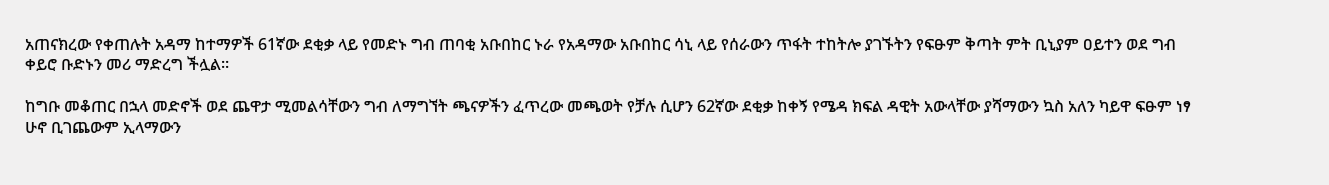አጠናክረው የቀጠሉት አዳማ ከተማዎች 61ኛው ደቂቃ ላይ የመድኑ ግብ ጠባቂ አቡበከር ኑራ የአዳማው አቡበከር ሳኒ ላይ የሰራውን ጥፋት ተከትሎ ያገኙትን የፍፁም ቅጣት ምት ቢኒያም ዐይተን ወደ ግብ ቀይሮ ቡድኑን መሪ ማድረግ ችሏል።

ከግቡ መቆጠር በኋላ መድኖች ወደ ጨዋታ ሚመልሳቸውን ግብ ለማግኘት ጫናዎችን ፈጥረው መጫወት የቻሉ ሲሆን 62ኛው ደቂቃ ከቀኝ የሜዳ ክፍል ዳዊት አውላቸው ያሻማውን ኳስ አለን ካይዋ ፍፁም ነፃ ሁኖ ቢገጨውም ኢላማውን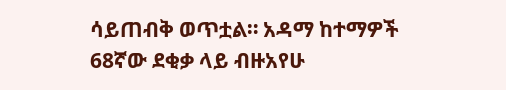ሳይጠብቅ ወጥቷል። አዳማ ከተማዎች 68ኛው ደቂቃ ላይ ብዙአየሁ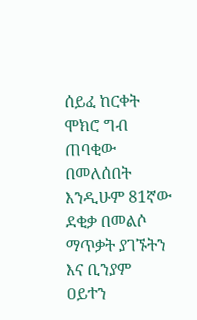ሰይፈ ከርቀት ሞክሮ ግብ ጠባቂው በመለሰበት እንዲሁም 81ኛው ደቂቃ በመልሶ ማጥቃት ያገኙትን እና ቢንያም ዐይተን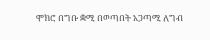ሞክሮ በግቡ ቋሚ በወጣበት አጋጣሚ ለግብ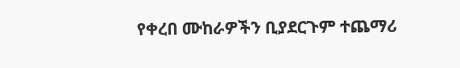የቀረበ ሙከራዎችን ቢያደርጉም ተጨማሪ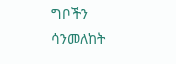ግቦችን ሳንመለከት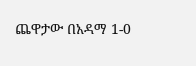ጨዋታው በአዳማ 1-0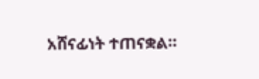አሸናፊነት ተጠናቋል።